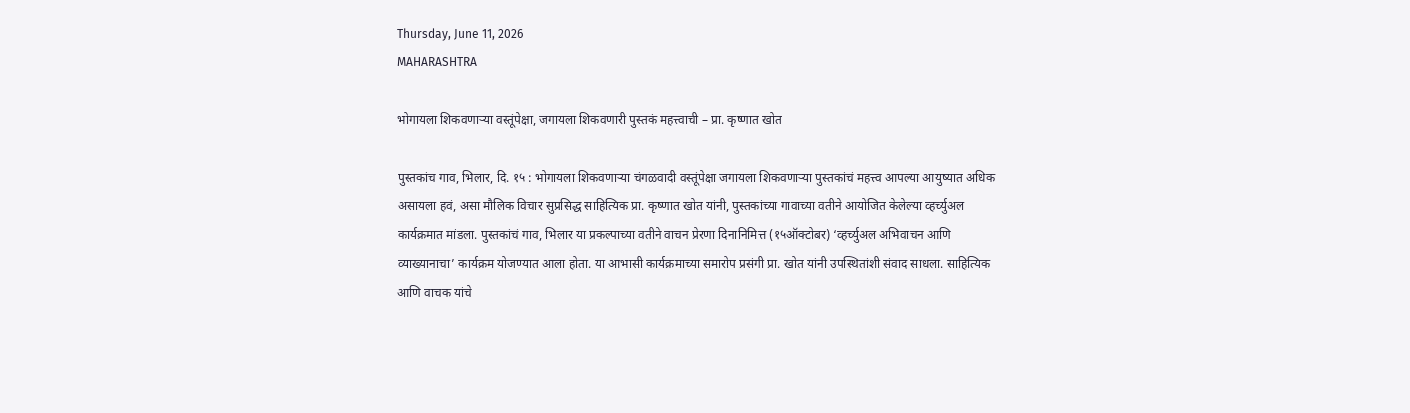Thursday, June 11, 2026
MAHARASHTRA

भोगायला शिकवणाऱ्या वस्तूंपेक्षा, जगायला शिकवणारी पुस्तकं महत्त्वाची – प्रा. कृष्णात खोत

पुस्तकांच गाव, भिलार, दि. १५ : भोगायला शिकवणाऱ्या चंगळवादी वस्तूंपेक्षा जगायला शिकवणाऱ्या पुस्तकांचं महत्त्व आपल्या आयुष्यात अधिक असायला हवं, असा मौलिक विचार सुप्रसिद्ध साहित्यिक प्रा. कृष्णात खोत यांनी, पुस्तकांच्या गावाच्या वतीने आयोजित केलेल्या व्हर्च्युअल कार्यक्रमात मांडला. पुस्तकांचं गाव, भिलार या प्रकल्पाच्या वतीने वाचन प्रेरणा दिनानिमित्त (१५ऑक्टोबर) ‘व्हर्च्युअल अभिवाचन आणि व्याख्यानाचा’ कार्यक्रम योजण्यात आला होता. या आभासी कार्यक्रमाच्या समारोप प्रसंगी प्रा. खोत यांनी उपस्थितांशी संवाद साधला. साहित्यिक आणि वाचक यांचे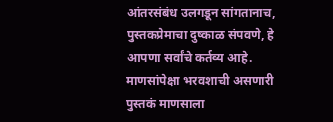आंतरसंबंध उलगडून सांगतानाच, पुस्तकप्रेमाचा दुष्काळ संपवणे, हे आपणा सर्वांचे कर्तव्य आहे. माणसांपेक्षा भरवशाची असणारी पुस्तकं माणसाला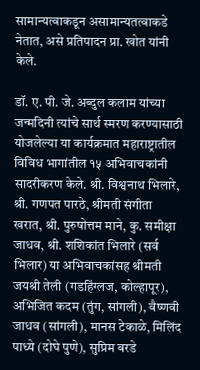सामान्यत्वाकडून असामान्यतत्वाकडे नेतात, असे प्रतिपादन प्रा. खोत यांनी केले.

डॉ. ए. पी. जे. अब्दुल कलाम यांच्या जन्मदिनी त्यांचे सार्थ स्मरण करण्यासाठी योजलेल्या या कार्यक्रमात महाराष्ट्रातील विविध भागांतील १५ अभिवाचकांनी सादरीकरण केले. श्री. विश्वनाथ भिलारे, श्री. गणपत पारठे, श्रीमती संगीता खरात, श्री. पुरुषोत्तम माने, कु. समीक्षा जाधव, श्री. शशिकांत भिलारे (सर्व भिलार) या अभिवाचकांसह श्रीमती जयश्री तेली (गडहिंग्लज, कोल्हापूर), अभिजित कदम (तुंग, सांगली), वैष्णवी जाधव (सांगली), मानस टेकाळे, मिलिंद पाध्ये (दोघे पुणे), सुप्रिम बरडे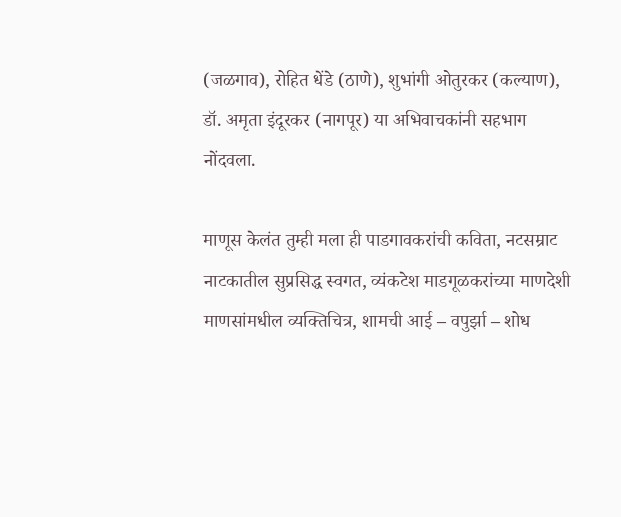(जळगाव), रोहित धेंडे (ठाणे), शुभांगी ओतुरकर (कल्याण), डॉ. अमृता इंदूरकर (नागपूर) या अभिवाचकांनी सहभाग नोंदवला.

माणूस केलंत तुम्ही मला ही पाडगावकरांची कविता, नटसम्राट नाटकातील सुप्रसिद्ध स्वगत, व्यंकटेश माडगूळकरांच्या माणदेशी माणसांमधील व्यक्तिचित्र, शामची आई – वपुर्झा – शोध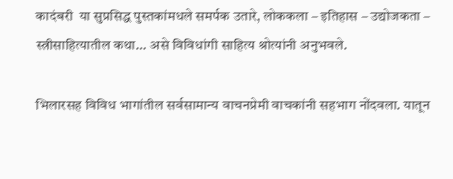कादंबरी  या सुप्रसिद्ध पुस्तकांमधले समर्पक उतारे, लोककला – इतिहास – उद्योजकता – स्त्रीसाहित्यातील कथा… असे विविधांगी साहित्य श्रोत्यांनी अनुभवले.

भिलारसह विविध भागांतील सर्वसामान्य वाचनप्रेमी वाचकांनी सहभाग नोंदवला. यातून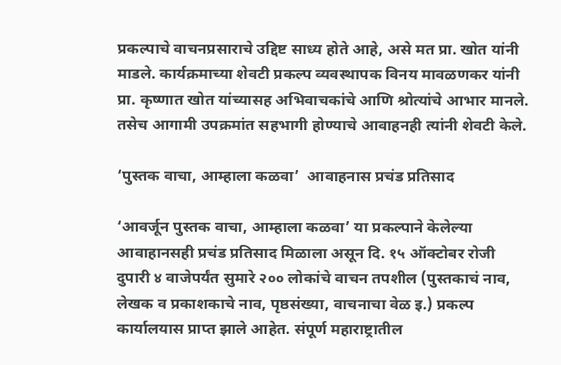प्रकल्पाचे वाचनप्रसाराचे उद्दिष्ट साध्य होते आहे, असे मत प्रा. खोत यांनी माडले. कार्यक्रमाच्या शेवटी प्रकल्प व्यवस्थापक विनय मावळणकर यांनी प्रा. कृष्णात खोत यांच्यासह अभिवाचकांचे आणि श्रोत्यांचे आभार मानले. तसेच आगामी उपक्रमांत सहभागी होण्याचे आवाहनही त्यांनी शेवटी केले.

‘पुस्तक वाचा, आम्हाला कळवा’  आवाहनास प्रचंड प्रतिसाद

‘आवर्जून पुस्तक वाचा, आम्हाला कळवा’ या प्रकल्पाने केलेल्या आवाहानसही प्रचंड प्रतिसाद मिळाला असून दि. १५ ऑक्टोबर रोजी दुपारी ४ वाजेपर्यंत सुमारे २०० लोकांचे वाचन तपशील (पुस्तकाचं नाव, लेखक व प्रकाशकाचे नाव, पृष्ठसंख्या, वाचनाचा वेळ इ.) प्रकल्प कार्यालयास प्राप्त झाले आहेत. संपूर्ण महाराष्ट्रातील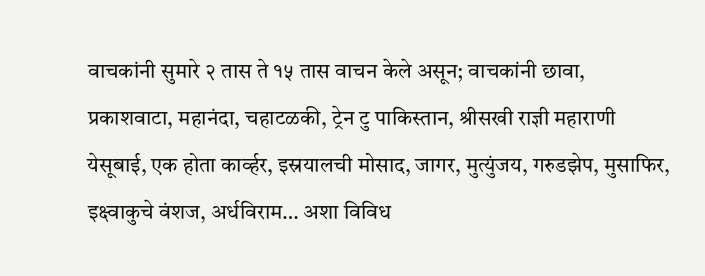वाचकांनी सुमारे २ तास ते १५ तास वाचन केले असून; वाचकांनी छावा, प्रकाशवाटा, महानंदा, चहाटळकी, ट्रेन टु पाकिस्तान, श्रीसखी राज्ञी महाराणी येसूबाई, एक होता कार्व्हर, इस्रयालची मोसाद, जागर, मुत्युंजय, गरुडझेप, मुसाफिर, इक्ष्वाकुचे वंशज, अर्धविराम… अशा विविध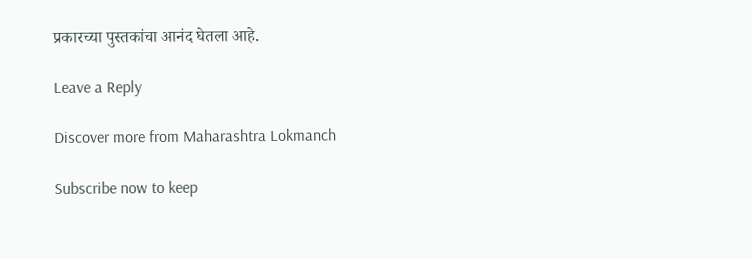प्रकारच्या पुस्तकांचा आनंद घेतला आहे.

Leave a Reply

Discover more from Maharashtra Lokmanch

Subscribe now to keep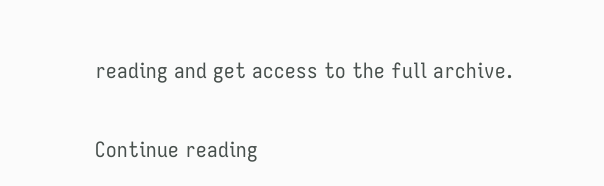reading and get access to the full archive.

Continue reading